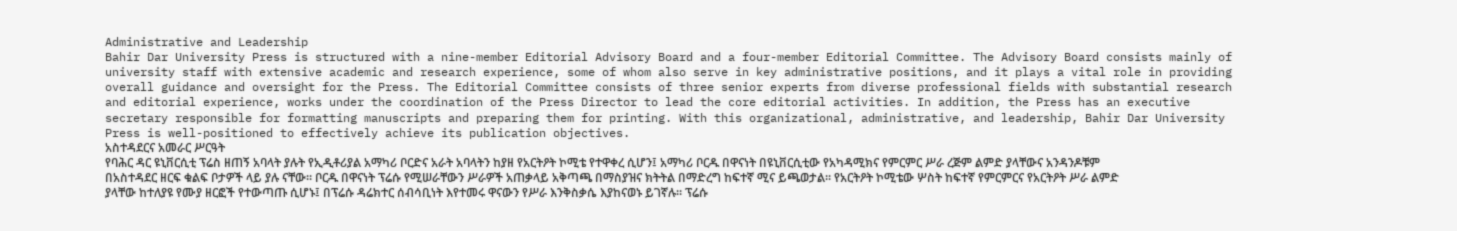Administrative and Leadership
Bahir Dar University Press is structured with a nine-member Editorial Advisory Board and a four-member Editorial Committee. The Advisory Board consists mainly of university staff with extensive academic and research experience, some of whom also serve in key administrative positions, and it plays a vital role in providing overall guidance and oversight for the Press. The Editorial Committee consists of three senior experts from diverse professional fields with substantial research and editorial experience, works under the coordination of the Press Director to lead the core editorial activities. In addition, the Press has an executive secretary responsible for formatting manuscripts and preparing them for printing. With this organizational, administrative, and leadership, Bahir Dar University Press is well-positioned to effectively achieve its publication objectives.
አስተዳደርና አመራር ሥርዓት
የባሕር ዳር ዩኒቨርሲቲ ፕሬስ ዘጠኝ አባላት ያሉት የኢዲቶሪያል አማካሪ ቦርድና አራት አባላትን ከያዘ የአርትዖት ኮሚቴ የተዋቀረ ሲሆን፤ አማካሪ ቦርዱ በዋናነት በዩኒቨርሲቲው የአካዳሚክና የምርምር ሥራ ረጅም ልምድ ያላቸውና አንዳንዶቹም በአስተዳደር ዘርፍ ቁልፍ ቦታዎች ላይ ያሉ ናቸው። ቦርዱ በዋናነት ፕሬሱ የሚሠራቸውን ሥራዎች አጠቃላይ አቅጣጫ በማስያዝና ክትትል በማድረግ ከፍተኛ ሚና ይጫወታል፡፡ የአርትዖት ኮሚቴው ሦስት ከፍተኛ የምርምርና የአርትዖት ሥራ ልምድ ያላቸው ከተለያዩ የሙያ ዘርፎች የተውጣጡ ሲሆኑ፤ በፕሬሱ ዳሬክተር ሰብሳቢነት እየተመሩ ዋናውን የሥራ እንቅስቃሴ እያከናወኑ ይገኛሉ። ፕሬሱ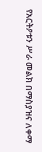የአርትዖቱን ሥራ መልክ በማስያዝና ለቀማ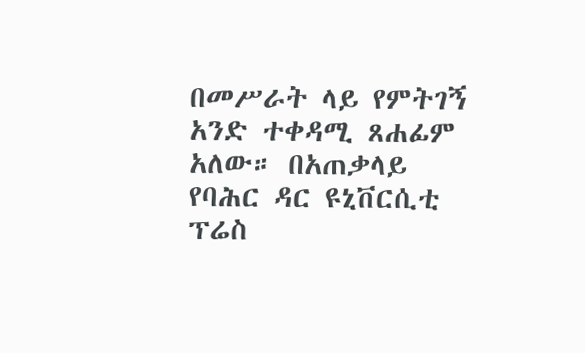በመሥራት ላይ የምትገኝ አንድ ተቀዳሚ ጸሐፊም አለው። በአጠቃላይ የባሕር ዳር ዩኒቨርሲቲ ፕሬስ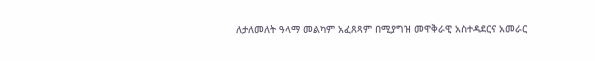ለታለመለት ዓላማ መልካም አፈጸጻም በሚያግዝ መዋቅራዊ አስተዳደርና አመራር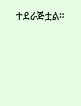ተደራጅቷል።